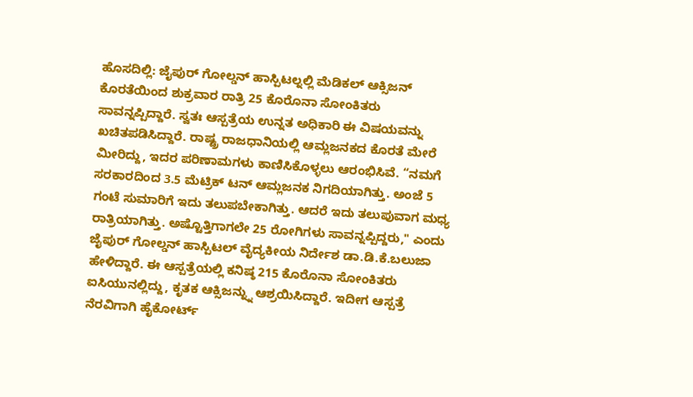ಹೊಸದಿಲ್ಲಿ: ಜೈಪುರ್ ಗೋಲ್ಡನ್ ಹಾಸ್ಪಿಟಲ್ನಲ್ಲಿ ಮೆಡಿಕಲ್ ಆಕ್ಸಿಜನ್ ಕೊರತೆಯಿಂದ ಶುಕ್ರವಾರ ರಾತ್ರಿ 25 ಕೊರೊನಾ ಸೋಂಕಿತರು ಸಾವನ್ನಪ್ಪಿದ್ದಾರೆ. ಸ್ವತಃ ಆಸ್ಪತ್ರೆಯ ಉನ್ನತ ಅಧಿಕಾರಿ ಈ ವಿಷಯವನ್ನು ಖಚಿತಪಡಿಸಿದ್ದಾರೆ. ರಾಷ್ಟ್ರ ರಾಜಧಾನಿಯಲ್ಲಿ ಆಮ್ಲಜನಕದ ಕೊರತೆ ಮೇರೆ ಮೀರಿದ್ದು, ಇದರ ಪರಿಣಾಮಗಳು ಕಾಣಿಸಿಕೊಳ್ಳಲು ಆರಂಭಿಸಿವೆ. “ನಮಗೆ ಸರಕಾರದಿಂದ 3.5 ಮೆಟ್ರಿಕ್ ಟನ್ ಆಮ್ಲಜನಕ ನಿಗದಿಯಾಗಿತ್ತು. ಅಂಜೆ 5 ಗಂಟೆ ಸುಮಾರಿಗೆ ಇದು ತಲುಪಬೇಕಾಗಿತ್ತು. ಆದರೆ ಇದು ತಲುಪುವಾಗ ಮಧ್ಯ ರಾತ್ರಿಯಾಗಿತ್ತು. ಅಷ್ಟೊತ್ತಿಗಾಗಲೇ 25 ರೋಗಿಗಳು ಸಾವನ್ನಪ್ಪಿದ್ದರು," ಎಂದು ಜೈಪುರ್ ಗೋಲ್ಡನ್ ಹಾಸ್ಪಿಟಲ್ ವೈದ್ಯಕೀಯ ನಿರ್ದೇಶ ಡಾ.ಡಿ.ಕೆ.ಬಲುಜಾ ಹೇಳಿದ್ದಾರೆ. ಈ ಆಸ್ಪತ್ರೆಯಲ್ಲಿ ಕನಿಷ್ಠ 215 ಕೊರೊನಾ ಸೋಂಕಿತರು ಐಸಿಯುನಲ್ಲಿದ್ದು, ಕೃತಕ ಆಕ್ಸಿಜನ್ನ್ನು ಆಶ್ರಯಿಸಿದ್ದಾರೆ. ಇದೀಗ ಆಸ್ಪತ್ರೆ ನೆರವಿಗಾಗಿ ಹೈಕೋರ್ಟ್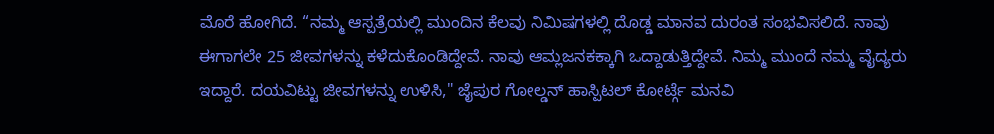ಮೊರೆ ಹೋಗಿದೆ. “ನಮ್ಮ ಆಸ್ಪತ್ರೆಯಲ್ಲಿ ಮುಂದಿನ ಕೆಲವು ನಿಮಿಷಗಳಲ್ಲಿ ದೊಡ್ಡ ಮಾನವ ದುರಂತ ಸಂಭವಿಸಲಿದೆ. ನಾವು ಈಗಾಗಲೇ 25 ಜೀವಗಳನ್ನು ಕಳೆದುಕೊಂಡಿದ್ದೇವೆ. ನಾವು ಆಮ್ಲಜನಕಕ್ಕಾಗಿ ಒದ್ದಾಡುತ್ತಿದ್ದೇವೆ. ನಿಮ್ಮ ಮುಂದೆ ನಮ್ಮ ವೈದ್ಯರು ಇದ್ದಾರೆ. ದಯವಿಟ್ಟು ಜೀವಗಳನ್ನು ಉಳಿಸಿ," ಜೈಪುರ ಗೋಲ್ಡನ್ ಹಾಸ್ಪಿಟಲ್ ಕೋರ್ಟ್ಗೆ ಮನವಿ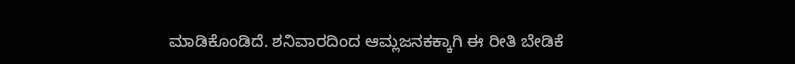ಮಾಡಿಕೊಂಡಿದೆ. ಶನಿವಾರದಿಂದ ಆಮ್ಲಜನಕಕ್ಕಾಗಿ ಈ ರೀತಿ ಬೇಡಿಕೆ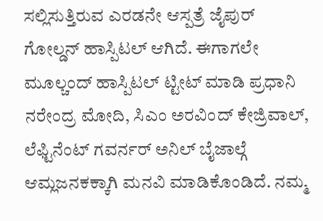ಸಲ್ಲಿಸುತ್ತಿರುವ ಎರಡನೇ ಆಸ್ಪತ್ರೆ ಜೈಪುರ್ ಗೋಲ್ಡನ್ ಹಾಸ್ಪಿಟಲ್ ಆಗಿದೆ. ಈಗಾಗಲೇ ಮೂಲ್ಚಂದ್ ಹಾಸ್ಪಿಟಲ್ ಟ್ಟೀಟ್ ಮಾಡಿ ಪ್ರಧಾನಿ ನರೇಂದ್ರ ಮೋದಿ, ಸಿಎಂ ಅರವಿಂದ್ ಕೇಜ್ರಿವಾಲ್, ಲೆಫ್ಟಿನೆಂಟ್ ಗವರ್ನರ್ ಅನಿಲ್ ಬೈಜಾಲ್ಗೆ ಆಮ್ಲಜನಕಕ್ಕಾಗಿ ಮನವಿ ಮಾಡಿಕೊಂಡಿದೆ. ನಮ್ಮ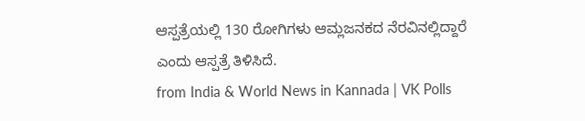ಆಸ್ಪತ್ರೆಯಲ್ಲಿ 130 ರೋಗಿಗಳು ಆಮ್ಲಜನಕದ ನೆರವಿನಲ್ಲಿದ್ದಾರೆ ಎಂದು ಆಸ್ಪತ್ರೆ ತಿಳಿಸಿದೆ.
from India & World News in Kannada | VK Polls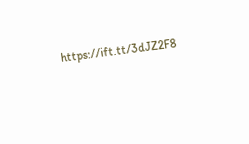https://ift.tt/3dJZ2F8